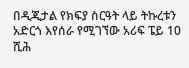በዲጂታል የክፍያ ስርዓት ላይ ትኩረቱን አድርጎ እየሰራ የሚገኘው አሪፍ ፔይ 10 ሺሕ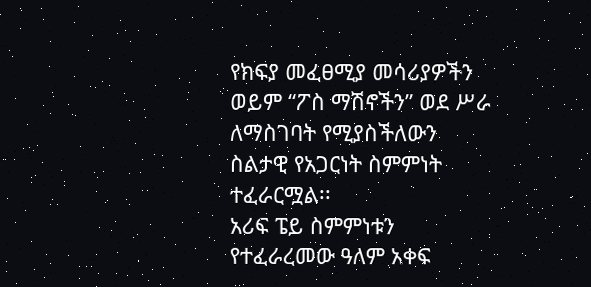የክፍያ መፈፀሚያ መሳሪያዎችን ወይም “ፖስ ማሽኖችን” ወደ ሥራ ለማስገባት የሚያስችለውን ስልታዊ የአጋርነት ስምምነት ተፈራርሟል፡፡
አሪፍ ፔይ ስምምነቱን የተፈራረመው ዓለም አቀፍ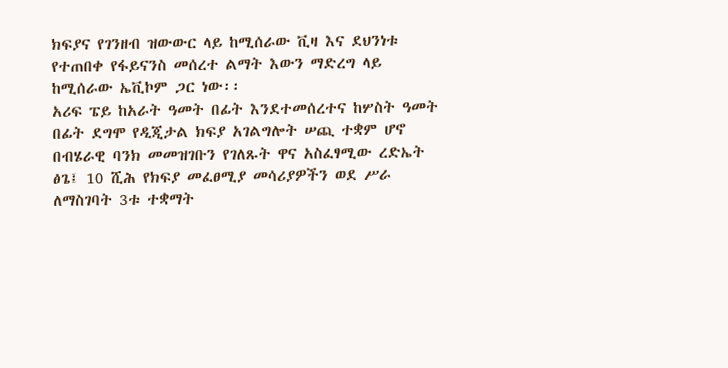ክፍያና የገንዘብ ዝውውር ላይ ከሚሰራው ቪዛ እና ደህንነቱ የተጠበቀ የፋይናንስ መሰረተ ልማት እውን ማድረግ ላይ ከሚሰራው ኤቪኮም ጋር ነው፡፡
አሪፍ ፔይ ከአራት ዓመት በፊት እንደተመሰረተና ከሦስት ዓመት በፊት ደግሞ የዲጂታል ክፍያ አገልግሎት ሠጪ ተቋም ሆኖ በብሄራዊ ባንክ መመዝገቡን የገለጹት ዋና አስፈፃሚው ረድኤት ፅጌ፤ 10 ሺሕ የክፍያ መፈፀሚያ መሳሪያዎችን ወደ ሥራ ለማስገባት 3ቱ ተቋማት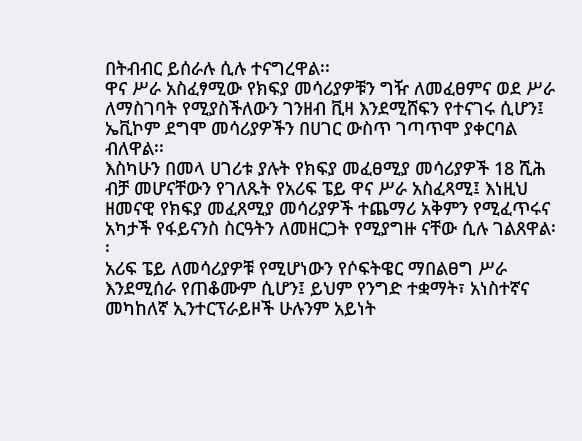በትብብር ይሰራሉ ሲሉ ተናግረዋል፡፡
ዋና ሥራ አስፈፃሚው የክፍያ መሳሪያዎቹን ግዥ ለመፈፀምና ወደ ሥራ ለማስገባት የሚያስችለውን ገንዘብ ቪዛ እንደሚሸፍን የተናገሩ ሲሆን፤ ኤቪኮም ደግሞ መሳሪያዎችን በሀገር ውስጥ ገጣጥሞ ያቀርባል ብለዋል፡፡
እስካሁን በመላ ሀገሪቱ ያሉት የክፍያ መፈፀሚያ መሳሪያዎች 18 ሺሕ ብቻ መሆናቸውን የገለጹት የአሪፍ ፔይ ዋና ሥራ አስፈጻሚ፤ እነዚህ ዘመናዊ የክፍያ መፈጸሚያ መሳሪያዎች ተጨማሪ አቅምን የሚፈጥሩና አካታች የፋይናንስ ስርዓትን ለመዘርጋት የሚያግዙ ናቸው ሲሉ ገልጸዋል፡፡
አሪፍ ፔይ ለመሳሪያዎቹ የሚሆነውን የሶፍትዌር ማበልፀግ ሥራ እንደሚሰራ የጠቆሙም ሲሆን፤ ይህም የንግድ ተቋማት፣ አነስተኛና መካከለኛ ኢንተርፕራይዞች ሁሉንም አይነት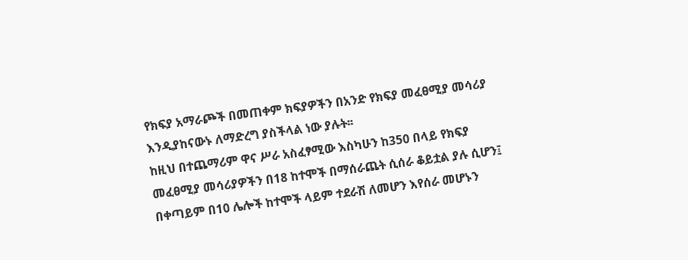የክፍያ አማራጮች በመጠቀም ክፍያዎችን በአንድ የክፍያ መፈፀሚያ መሳሪያ እንዲያከናውኑ ለማድረግ ያስችላል ነው ያሉት፡፡
ከዚህ በተጨማሪም ዋና ሥራ አስፈፃሚው እስካሁን ከ350 በላይ የክፍያ መፈፀሚያ መሳሪያዎችን በ18 ከተሞች በማሰራጨት ሲሰራ ቆይቷል ያሉ ሲሆን፤ በቀጣይም በ10 ሌሎች ከተሞች ላይም ተደራሽ ለመሆን እየሰራ መሆኑን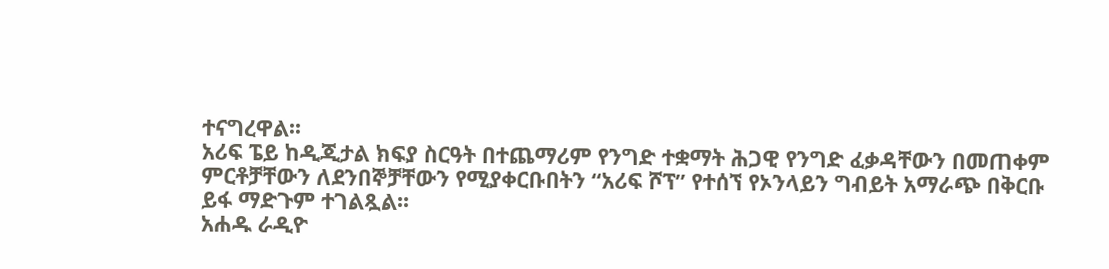ተናግረዋል፡፡
አሪፍ ፔይ ከዲጂታል ክፍያ ስርዓት በተጨማሪም የንግድ ተቋማት ሕጋዊ የንግድ ፈቃዳቸውን በመጠቀም ምርቶቻቸውን ለደንበኞቻቸውን የሚያቀርቡበትን “አሪፍ ሾፕ” የተሰኘ የኦንላይን ግብይት አማራጭ በቅርቡ ይፋ ማድጉም ተገልጿል፡፡
አሐዱ ራዲዮ